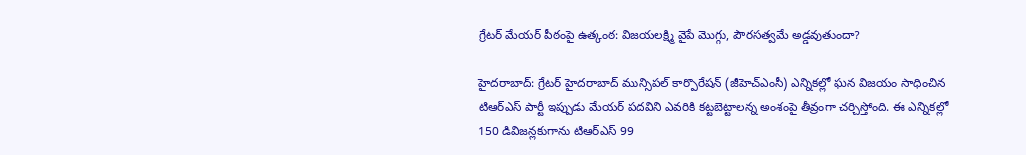గ్రేటర్ మేయర్ పీఠంపై ఉత్కంఠ: విజయలక్ష్మి వైపే మొగ్గు, పౌరసత్వమే అడ్డవుతుందా?

హైదరాబాద్: గ్రేటర్ హైదరాబాద్ మున్సిపల్ కార్పొరేషన్ (జీహెచ్‌ఎంసీ) ఎన్నికల్లో ఘన విజయం సాధించిన టిఆర్‌ఎస్‌ పార్టీ ఇప్పుడు మేయర్ పదవిని ఎవరికి కట్టబెట్టాలన్న అంశంపై తీవ్రంగా చర్చిస్తోంది. ఈ ఎన్నికల్లో 150 డివిజన్లకుగాను టిఆర్‌ఎస్ 99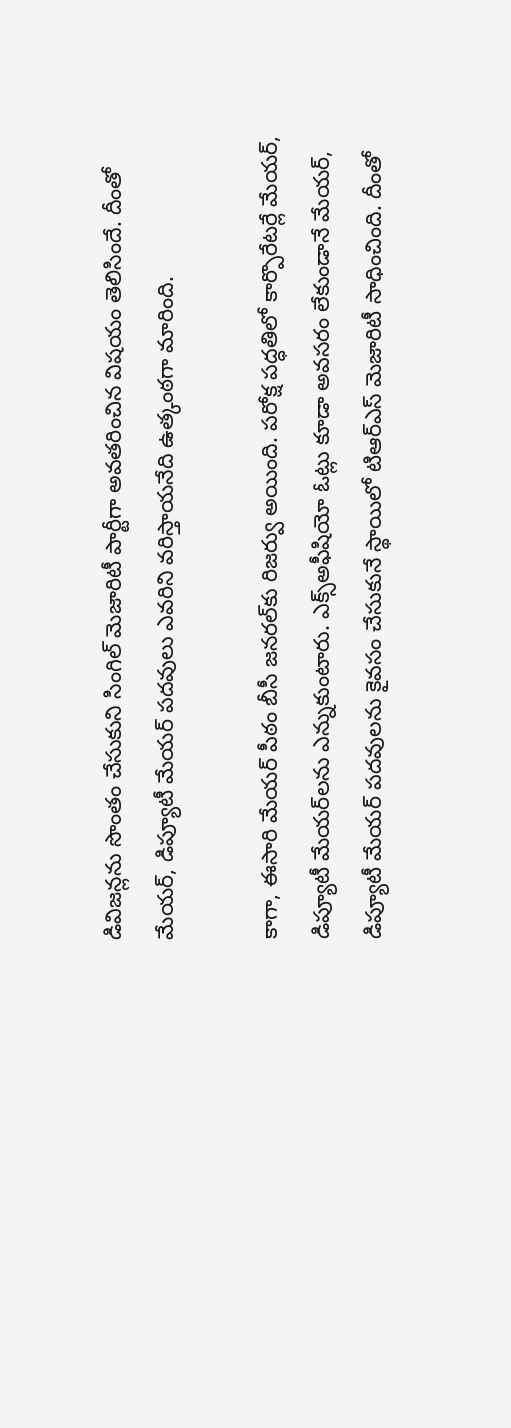డివిజన్లను సొంతం చేసుకుని సింగిల్ మెజారిటీ పార్టీగా అవతరించిన విషయం తెలిసిందే. దీంతో మేయర్, డిప్యూటీ మేయర్ పదవులు ఎవరిని వరిస్తాయనేది ఉత్కంఠగా మారింది.

కాగా, ఈసారి మేయర్ పీఠం బీసీ జనరల్‌కు రిజర్వు అయింది. పరోక్ష పద్ధతిలో కార్పొరేటర్లే మేయర్, డిప్యూటీ మేయర్‌లను ఎన్నుకుంటారు. ఎక్స్‌అఫీషియో ఓట్లు కూడా అవసరం లేకుండానే మేయర్, డిప్యూటీ మేయర్ పదవులను కైవసం చేసుకునే స్థాయిలో టిఆర్‌ఎస్ మెజారిటీ సాధించింది. దీంతో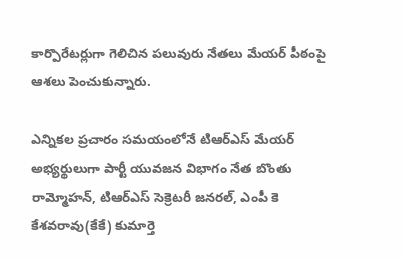కార్పొరేటర్లుగా గెలిచిన పలువురు నేతలు మేయర్ పీఠంపై ఆశలు పెంచుకున్నారు.

ఎన్నికల ప్రచారం సమయంలోనే టిఆర్‌ఎస్ మేయర్ అభ్యర్థులుగా పార్టీ యువజన విభాగం నేత బొంతు రామ్మోహన్, టిఆర్ఎస్ సెక్రెటరీ జనరల్, ఎంపీ కె కేశవరావు(కేకే) కుమార్తె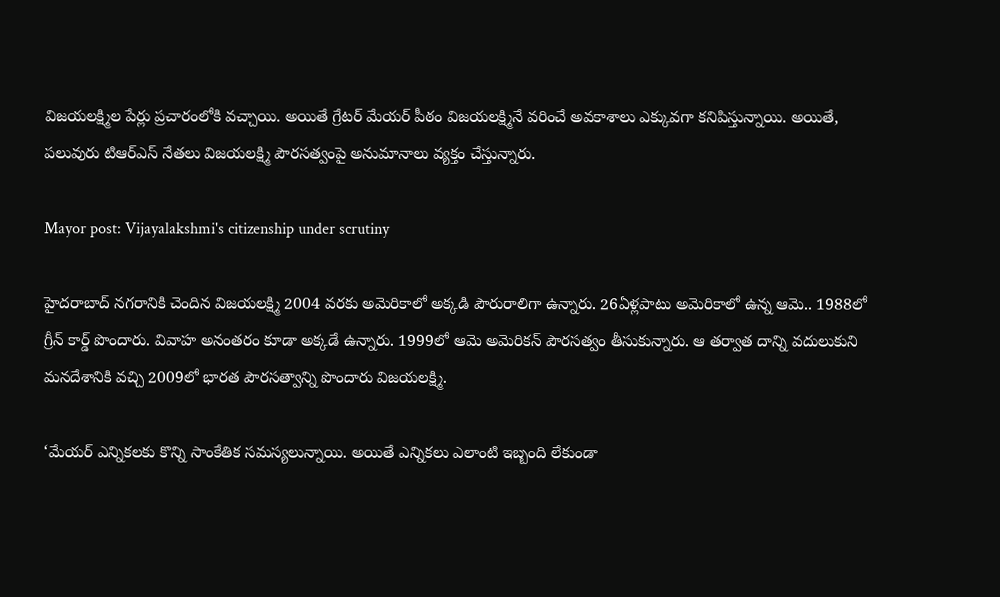విజయలక్ష్మిల పేర్లు ప్రచారంలోకి వచ్చాయి. అయితే గ్రేటర్ మేయర్ పీఠం విజయలక్ష్మినే వరించే అవకాశాలు ఎక్కువగా కనిపిస్తున్నాయి. అయితే, పలువురు టిఆర్ఎస్ నేతలు విజయలక్ష్మి పౌరసత్వంపై అనుమానాలు వ్యక్తం చేస్తున్నారు.

Mayor post: Vijayalakshmi's citizenship under scrutiny

హైదరాబాద్ నగరానికి చెందిన విజయలక్ష్మి 2004 వరకు అమెరికాలో అక్కడి పౌరురాలిగా ఉన్నారు. 26ఏళ్లపాటు అమెరికాలో ఉన్న ఆమె.. 1988లో గ్రీన్ కార్డ్ పొందారు. వివాహ అనంతరం కూడా అక్కడే ఉన్నారు. 1999లో ఆమె అమెరికన్ పౌరసత్వం తీసుకున్నారు. ఆ తర్వాత దాన్ని వదులుకుని మనదేశానికి వచ్చి 2009లో భారత పౌరసత్వాన్ని పొందారు విజయలక్ష్మి.

‘మేయర్ ఎన్నికలకు కొన్ని సాంకేతిక సమస్యలున్నాయి. అయితే ఎన్నికలు ఎలాంటి ఇబ్బంది లేకుండా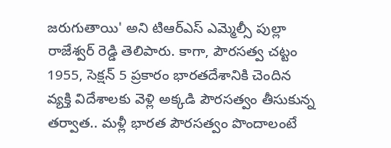జరుగుతాయి' అని టిఆర్ఎస్ ఎమ్మెల్సీ పుల్లా రాజేశ్వర్ రెడ్డి తెలిపారు. కాగా, పౌరసత్వ చట్టం 1955, సెక్షన్ 5 ప్రకారం భారతదేశానికి చెందిన వ్యక్తి విదేశాలకు వెళ్లి అక్కడి పౌరసత్వం తీసుకున్న తర్వాత.. మళ్లీ భారత పౌరసత్వం పొందాలంటే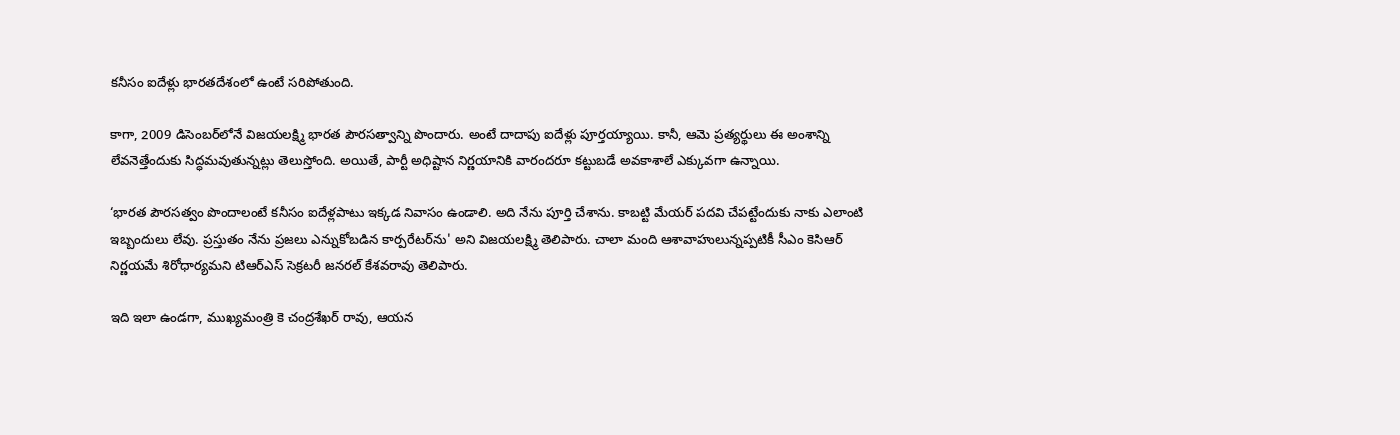కనీసం ఐదేళ్లు భారతదేశంలో ఉంటే సరిపోతుంది.

కాగా, 2009 డిసెంబర్‌లోనే విజయలక్ష్మి భారత పౌరసత్వాన్ని పొందారు. అంటే దాదాపు ఐదేళ్లు పూర్తయ్యాయి. కానీ, ఆమె ప్రత్యర్థులు ఈ అంశాన్ని లేవనెత్తేందుకు సిద్ధమవుతున్నట్లు తెలుస్తోంది. అయితే, పార్టీ అధిష్టాన నిర్ణయానికి వారందరూ కట్టుబడే అవకాశాలే ఎక్కువగా ఉన్నాయి.

‘భారత పౌరసత్వం పొందాలంటే కనీసం ఐదేళ్లపాటు ఇక్కడ నివాసం ఉండాలి. అది నేను పూర్తి చేశాను. కాబట్టి మేయర్ పదవి చేపట్టేందుకు నాకు ఎలాంటి ఇబ్బందులు లేవు. ప్రస్తుతం నేను ప్రజలు ఎన్నుకోబడిన కార్పరేటర్‌ను' అని విజయలక్ష్మి తెలిపారు. చాలా మంది ఆశావాహులున్నప్పటికీ సీఎం కెసిఆర్ నిర్ణయమే శిరోధార్యమని టిఆర్ఎస్ సెక్రటరీ జనరల్ కేశవరావు తెలిపారు.

ఇది ఇలా ఉండగా, ముఖ్యమంత్రి కె చంద్రశేఖర్ రావు, ఆయన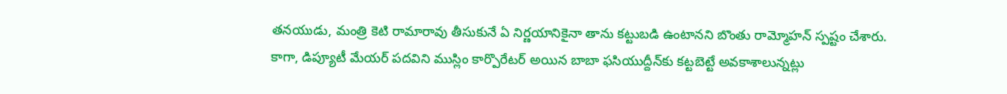తనయుడు, మంత్రి కెటి రామారావు తీసుకునే ఏ నిర్ణయానికైనా తాను కట్టుబడి ఉంటానని బొంతు రామ్మోహన్ స్పష్టం చేశారు. కాగా, డిప్యూటీ మేయర్ పదవిని ముస్లిం కార్పొరేటర్ అయిన బాబా ఫసియుద్దీన్‌కు కట్టబెట్టే అవకాశాలున్నట్లు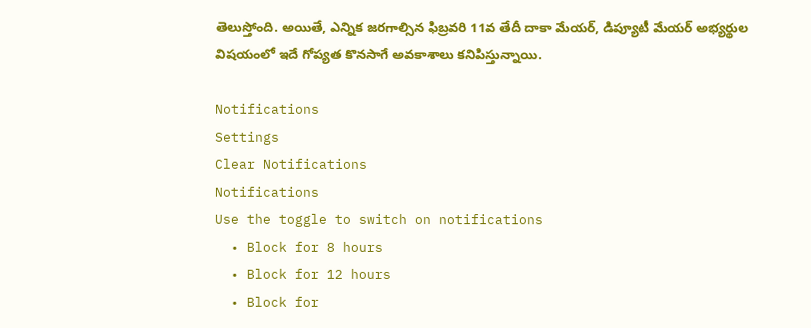తెలుస్తోంది. అయితే, ఎన్నిక జరగాల్సిన ఫిబ్రవరి 11వ తేదీ దాకా మేయర్, డిప్యూటీ మేయర్ అభ్యర్థుల విషయంలో ఇదే గోప్యత కొనసాగే అవకాశాలు కనిపిస్తున్నాయి.

Notifications
Settings
Clear Notifications
Notifications
Use the toggle to switch on notifications
  • Block for 8 hours
  • Block for 12 hours
  • Block for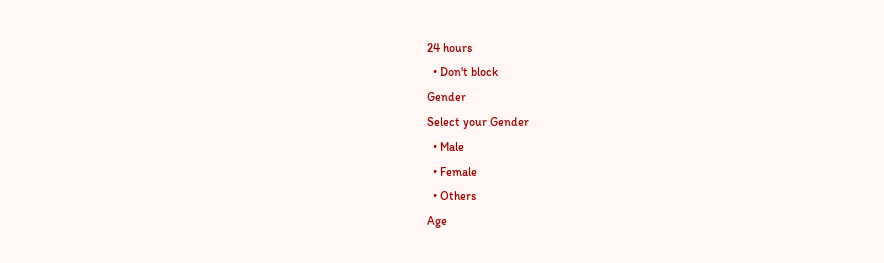24 hours
  • Don't block
Gender
Select your Gender
  • Male
  • Female
  • Others
Age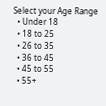Select your Age Range
  • Under 18
  • 18 to 25
  • 26 to 35
  • 36 to 45
  • 45 to 55
  • 55+